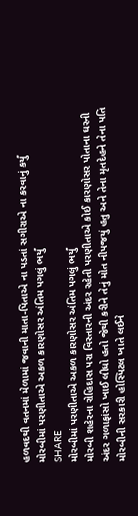હળવદથી વતનમાં મેળામાં જવાની માતા-પિતાએ ના પડતાં સગીરાએ ના કરવાનું કર્યું
મોરબીમાં પરણીતાએ અકળ કારણોસર અંતિમ પગલું ભર્યું
SHARE
મોરબીમાં પરણીતાએ અકળ કારણોસર અંતિમ પગલું ભર્યું
મોરબી શહેરના રોહિદાસ પરા વિસ્તારની અંદર રહેતી પરણીતાએ કોઈ કારણોસર પોતાના ઘરની અંદર ગળાફાંસો ખાઈ લીધો હતો જેથી કરીને તેનું મોત નીપજયું હતુ અને તેના મૃતદેહને તેના પતિ મોરબીની સરકારી હોસ્પિટલ ખાતે લઈને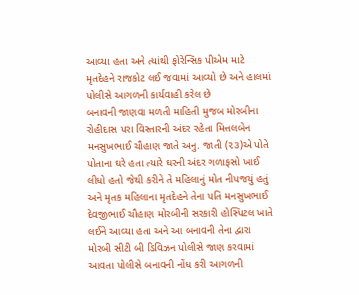આવ્યા હતા અને ત્યાંથી ફોરેન્સિક પીએમ માટે મૃતદેહને રાજકોટ લઈ જવામાં આવ્યો છે અને હાલમાં પોલીસે આગળની કાર્યવાહી કરેલ છે
બનાવની જાણવા મળતી માહિતી મુજબ મોરબીના રોહીદાસ પરા વિસ્તારની અંદર રહેતા મિત્તલબેન મનસુખભાઈ ચૌહાણ જાતે અનુ. જાતી (૨૩)એ પોતે પોતાના ઘરે હતા ત્યારે ઘરની અંદર ગળાફસો ખાઈ લીધો હતો જેથી કરીને તે મહિલાનું મોત નીપજયું હતું અને મૃતક મહિલાના મૃતદેહને તેના પતિ મનસુખભાઈ દેવજીભાઈ ચૌહાણ મોરબીની સરકારી હોસ્પિટલ ખાતે લઈને આવ્યા હતા અને આ બનાવની તેના દ્વારા મોરબી સીટી બી ડિવિઝન પોલીસે જાણ કરવામાં આવતા પોલીસે બનાવની નોંધ કરી આગળની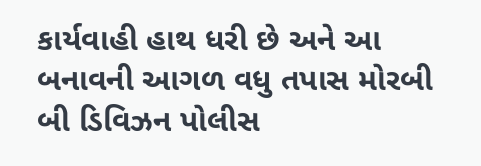કાર્યવાહી હાથ ધરી છે અને આ બનાવની આગળ વધુ તપાસ મોરબી બી ડિવિઝન પોલીસ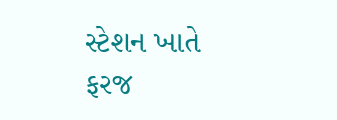સ્ટેશન ખાતે ફરજ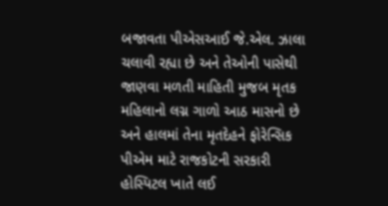બજાવતા પીએસઆઈ જે.એલ. ઝાલા ચલાવી રહ્યા છે અને તેઓની પાસેથી જાણવા મળતી માહિતી મુજબ મૃતક મહિલાનો લગ્ન ગાળો આઠ માસનો છે અને હાલમાં તેના મૃતદેહને ફોરેન્સિક પીએમ માટે રાજકોટની સરકારી હોસ્પિટલ ખાતે લઈ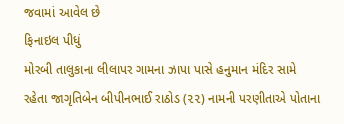જવામાં આવેલ છે
ફિનાઇલ પીધું
મોરબી તાલુકાના લીલાપર ગામના ઝાપા પાસે હનુમાન મંદિર સામે રહેતા જાગૃતિબેન બીપીનભાઈ રાઠોડ (૨૨) નામની પરણીતાએ પોતાના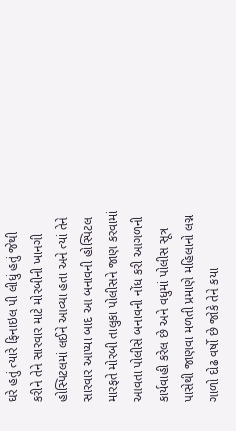ઘરે હતું ત્યારે ફિનાઇલ પી લીધું હતું જેથી કરીને તેને સારવાર માટે મોરબીની ખાનગી હોસ્પિટલમાં લઈને આવ્યા હતા અને ત્યાં તેને સારવાર આપ્યા બાદ આ બનાવની હોસ્પિટલ મારફતે મોરબી તાલુકા પોલીસને જાણ કરવામાં આવતા પોલીસે બનાવની નોંધ કરી આગળની કાર્યવાહી કરેલ છે અને વધુમાં પોલીસ સૂત્ર પાસેથી જાણવા મળતી પ્રમાણે મહિલાનો લગ્ન ગાળો દોઢ વર્ષો છે જોકે તેને કયા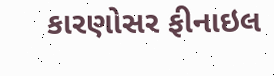કારણોસર ફીનાઇલ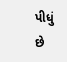પીધું છે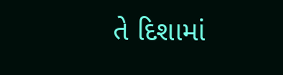તે દિશામાં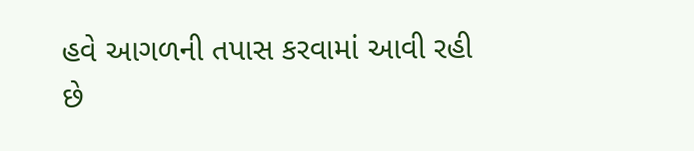હવે આગળની તપાસ કરવામાં આવી રહી છે